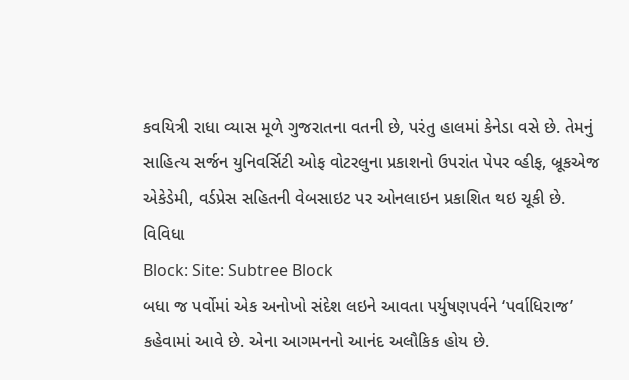કવયિત્રી રાધા વ્યાસ મૂળે ગુજરાતના વતની છે, પરંતુ હાલમાં કેનેડા વસે છે. તેમનું સાહિત્ય સર્જન યુનિવર્સિટી ઓફ વોટરલુના પ્રકાશનો ઉપરાંત પેપર વ્હીફ, બ્રૂકએજ એકેડેમી, વર્ડપ્રેસ સહિતની વેબસાઇટ પર ઓનલાઇન પ્રકાશિત થઇ ચૂકી છે.
વિવિધા
Block: Site: Subtree Block
બધા જ પર્વોમાં એક અનોખો સંદેશ લઇને આવતા પર્યુષણપર્વને ‘પર્વાધિરાજ’ કહેવામાં આવે છે. એના આગમનનો આનંદ અલૌકિક હોય છે.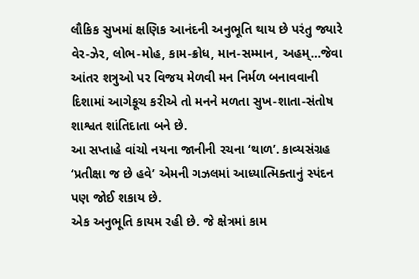લૌકિક સુખમાં ક્ષણિક આનંદની અનુભૂતિ થાય છે પરંતુ જ્યારે વેર-ઝેર, લોભ-મોહ, કામ-ક્રોધ, માન-સમ્માન, અહમ્…જેવા આંતર શત્રુઓ પર વિજય મેળવી મન નિર્મળ બનાવવાની દિશામાં આગેકૂચ કરીએ તો મનને મળતા સુખ-શાતા-સંતોષ શાશ્વત શાંતિદાતા બને છે.
આ સપ્તાહે વાંચો નયના જાનીની રચના ‘થાળ’. કાવ્યસંગ્રહ ‘પ્રતીક્ષા જ છે હવે’ એમની ગઝલમાં આધ્યાત્મિક્તાનું સ્પંદન પણ જોઈ શકાય છે.
એક અનુભૂતિ કાયમ રહી છે. જે ક્ષેત્રમાં કામ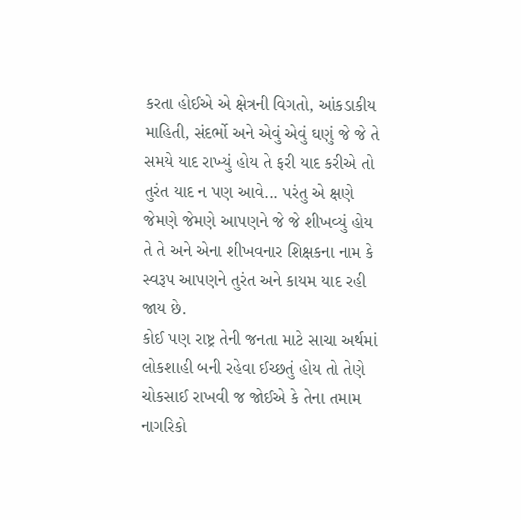કરતા હોઈએ એ ક્ષેત્રની વિગતો, આંકડાકીય માહિતી, સંદર્ભો અને એવું એવું ઘણું જે જે તે સમયે યાદ રાખ્યું હોય તે ફરી યાદ કરીએ તો તુરંત યાદ ન પણ આવે... પરંતુ એ ક્ષણે જેમણે જેમણે આપણને જે જે શીખવ્યું હોય તે તે અને એના શીખવનાર શિક્ષકના નામ કે સ્વરૂપ આપણને તુરંત અને કાયમ યાદ રહી જાય છે.
કોઈ પણ રાષ્ટ્ર તેની જનતા માટે સાચા અર્થમાં લોકશાહી બની રહેવા ઈચ્છતું હોય તો તેણે ચોકસાઈ રાખવી જ જોઈએ કે તેના તમામ નાગરિકો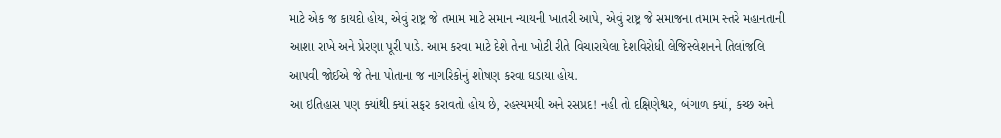માટે એક જ કાયદો હોય, એવું રાષ્ટ્ર જે તમામ માટે સમાન ન્યાયની ખાતરી આપે, એવું રાષ્ટ્ર જે સમાજના તમામ સ્તરે મહાનતાની આશા રાખે અને પ્રેરણા પૂરી પાડે. આમ કરવા માટે દેશે તેના ખોટી રીતે વિચારાયેલા દેશવિરોધી લેજિસ્લેશનને તિલાંજલિ આપવી જોઈએ જે તેના પોતાના જ નાગરિકોનું શોષણ કરવા ઘડાયા હોય.
આ ઇતિહાસ પણ ક્યાંથી ક્યાં સફર કરાવતો હોય છે, રહસ્યમયી અને રસપ્રદ! નહી તો દક્ષિણેશ્વર, બંગાળ ક્યાં, કચ્છ અને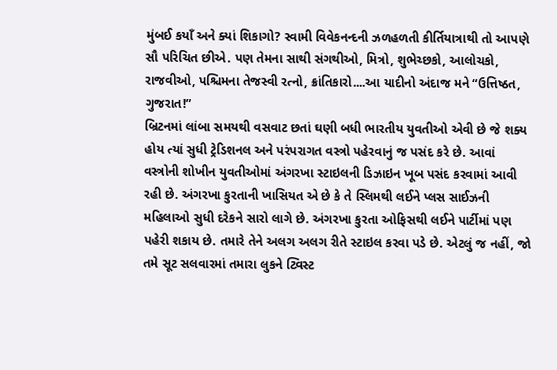મુંબઈ કયાઁ અને ક્યાં શિકાગો? સ્વામી વિવેકનન્દની ઝળહળતી કીર્તિયાત્રાથી તો આપણે સૌ પરિચિત છીએ. પણ તેમના સાથી સંગથીઓ, મિત્રો, શુભેચ્છકો, આલોચકો, રાજવીઓ, પશ્ચિમના તેજસ્વી રત્નો, ક્રાંતિકારો....આ યાદીનો અંદાજ મને “ઉત્તિષ્ઠત, ગુજરાત!”
બ્રિટનમાં લાંબા સમયથી વસવાટ છતાં ઘણી બધી ભારતીય યુવતીઓ એવી છે જે શક્ય હોય ત્યાં સુધી ટ્રેડિશનલ અને પરંપરાગત વસ્ત્રો પહેરવાનું જ પસંદ કરે છે. આવાં વસ્ત્રોની શોખીન યુવતીઓમાં અંગરખા સ્ટાઇલની ડિઝાઇન ખૂબ પસંદ કરવામાં આવી રહી છે. અંગરખા કુરતાની ખાસિયત એ છે કે તે સ્લિમથી લઈને પ્લસ સાઈઝની મહિલાઓ સુધી દરેકને સારો લાગે છે. અંગરખા કુરતા ઓફિસથી લઈને પાર્ટીમાં પણ પહેરી શકાય છે. તમારે તેને અલગ અલગ રીતે સ્ટાઇલ કરવા પડે છે. એટલું જ નહીં, જો તમે સૂટ સલવારમાં તમારા લુકને ટ્વિસ્ટ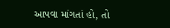આપવા માંગતાં હો, તો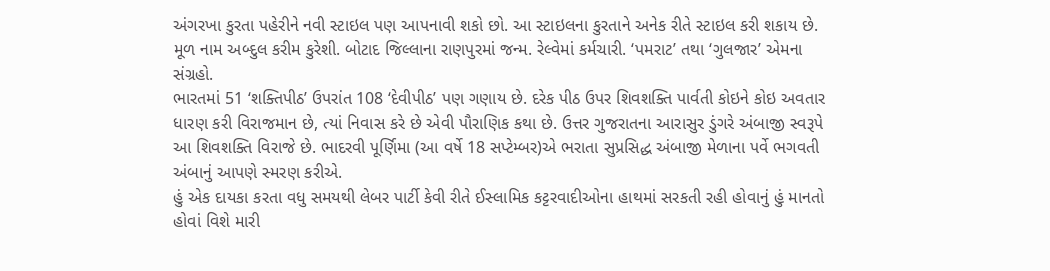અંગરખા કુરતા પહેરીને નવી સ્ટાઇલ પણ આપનાવી શકો છો. આ સ્ટાઇલના કુરતાને અનેક રીતે સ્ટાઇલ કરી શકાય છે.
મૂળ નામ અબ્દુલ કરીમ કુરેશી. બોટાદ જિલ્લાના રાણપુરમાં જન્મ. રેલ્વેમાં કર્મચારી. ‘પમરાટ’ તથા ‘ગુલજાર’ એમના સંગ્રહો.
ભારતમાં 51 ‘શક્તિપીઠ’ ઉપરાંત 108 ‘દેવીપીઠ’ પણ ગણાય છે. દરેક પીઠ ઉપર શિવશક્તિ પાર્વતી કોઇને કોઇ અવતાર ધારણ કરી વિરાજમાન છે, ત્યાં નિવાસ કરે છે એવી પૌરાણિક કથા છે. ઉત્તર ગુજરાતના આરાસુર ડુંગરે અંબાજી સ્વરૂપે આ શિવશક્તિ વિરાજે છે. ભાદરવી પૂર્ણિમા (આ વર્ષે 18 સપ્ટેમ્બર)એ ભરાતા સુપ્રસિદ્ધ અંબાજી મેળાના પર્વે ભગવતી અંબાનું આપણે સ્મરણ કરીએ.
હું એક દાયકા કરતા વધુ સમયથી લેબર પાર્ટી કેવી રીતે ઈસ્લામિક કટ્ટરવાદીઓના હાથમાં સરકતી રહી હોવાનું હું માનતો હોવાં વિશે મારી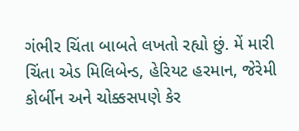ગંભીર ચિંતા બાબતે લખતો રહ્યો છું. મેં મારી ચિંતા એડ મિલિબેન્ડ, હેરિયટ હરમાન, જેરેમી કોર્બીન અને ચોક્કસપણે કેર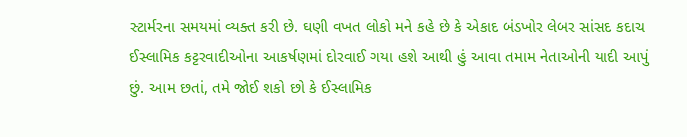સ્ટાર્મરના સમયમાં વ્યક્ત કરી છે. ઘણી વખત લોકો મને કહે છે કે એકાદ બંડખોર લેબર સાંસદ કદાચ ઈસ્લામિક કટ્ટરવાદીઓના આકર્ષણમાં દોરવાઈ ગયા હશે આથી હું આવા તમામ નેતાઓની યાદી આપું છું. આમ છતાં, તમે જોઈ શકો છો કે ઈસ્લામિક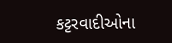કટ્ટરવાદીઓના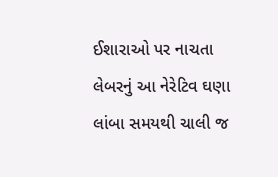ઈશારાઓ પર નાચતા લેબરનું આ નેરેટિવ ઘણા લાંબા સમયથી ચાલી જ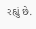રહ્યું છે.